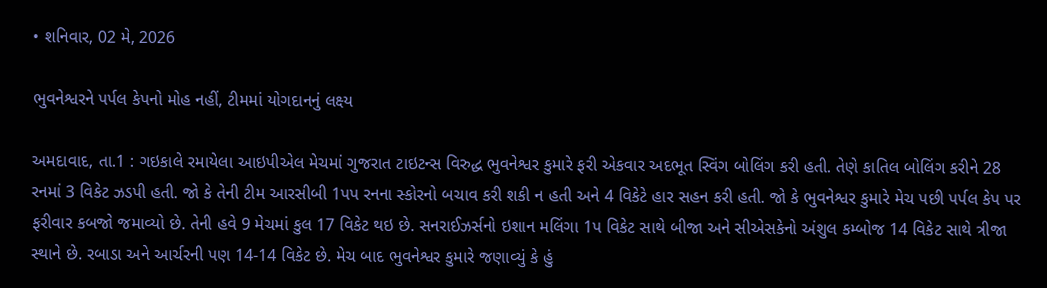• શનિવાર, 02 મે, 2026

ભુવનેશ્વરને પર્પલ કેપનો મોહ નહીં, ટીમમાં યોગદાનનું લક્ષ્ય

અમદાવાદ, તા.1 : ગઇકાલે રમાયેલા આઇપીએલ મેચમાં ગુજરાત ટાઇટન્સ વિરુદ્ધ ભુવનેશ્વર કુમારે ફરી એકવાર અદભૂત સ્વિંગ બોલિંગ કરી હતી. તેણે કાતિલ બોલિંગ કરીને 28 રનમાં 3 વિકેટ ઝડપી હતી. જો કે તેની ટીમ આરસીબી 1પપ રનના સ્કોરનો બચાવ કરી શકી ન હતી અને 4 વિકેટે હાર સહન કરી હતી. જો કે ભુવનેશ્વર કુમારે મેચ પછી પર્પલ કેપ પર ફરીવાર કબજો જમાવ્યો છે. તેની હવે 9 મેચમાં કુલ 17 વિકેટ થઇ છે. સનરાઈઝર્સનો ઇશાન મલિંગા 1પ વિકેટ સાથે બીજા અને સીએસકેનો અંશુલ કમ્બોજ 14 વિકેટ સાથે ત્રીજા સ્થાને છે. રબાડા અને આર્ચરની પણ 14-14 વિકેટ છે. મેચ બાદ ભુવનેશ્વર કુમારે જણાવ્યું કે હું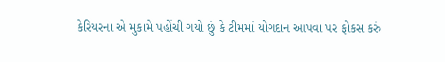કેરિયરના એ મુકામે પહોંચી ગયો છું કે ટીમમાં યોગદાન આપવા પર ફોકસ કરું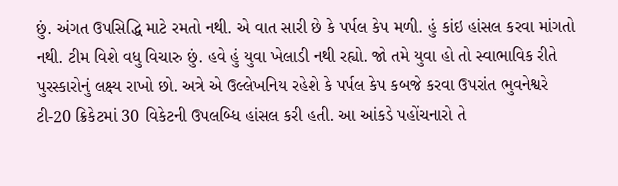છું. અંગત ઉપસિદ્ધિ માટે રમતો નથી. એ વાત સારી છે કે પર્પલ કેપ મળી. હું કાંઇ હાંસલ કરવા માંગતો નથી. ટીમ વિશે વધુ વિચારુ છું. હવે હું યુવા ખેલાડી નથી રહ્યો. જો તમે યુવા હો તો સ્વાભાવિક રીતે પુરસ્કારોનું લક્ષ્ય રાખો છો. અત્રે એ ઉલ્લેખનિય રહેશે કે પર્પલ કેપ કબજે કરવા ઉપરાંત ભુવનેશ્વરે ટી-20 ક્રિકેટમાં 30 વિકેટની ઉપલબ્ધિ હાંસલ કરી હતી. આ આંકડે પહોંચનારો તે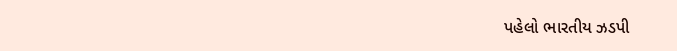પહેલો ભારતીય ઝડપી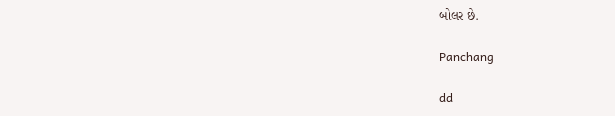બોલર છે.

Panchang

dd